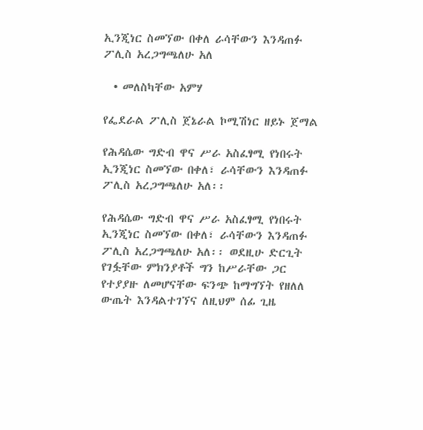ኢንጂነር ስመኘው በቀለ ራሳቸውን እንዳጠፉ ፖሊስ አረጋግጫለሁ አለ

  • መለስካቸው አምሃ

የፌደራል ፖሊስ ጀኔራል ኮሚሽነር ዘይኑ ጀማል

የሕዳሴው ግድብ ዋና ሥራ አስፈፃሚ የነበሩት ኢንጂነር ስመኘው በቀለ፣ ራሳቸውን እንዳጠፉ ፖሊስ አረጋግጫለሁ አለ፡፡

የሕዳሴው ግድብ ዋና ሥራ አስፈፃሚ የነበሩት ኢንጂነር ስመኘው በቀለ፣ ራሳቸውን እንዳጠፉ ፖሊስ አረጋግጫለሁ አለ፡፡ ወደዚሁ ድርጊት የገፏቸው ምክንያቶች ግን ከሥራቸው ጋር የተያያዙ ለመሆናቸው ፍንጭ ከማግኘት የዘለለ ውጤት እንዳልተገኘና ለዚህም ሰፊ ጊዜ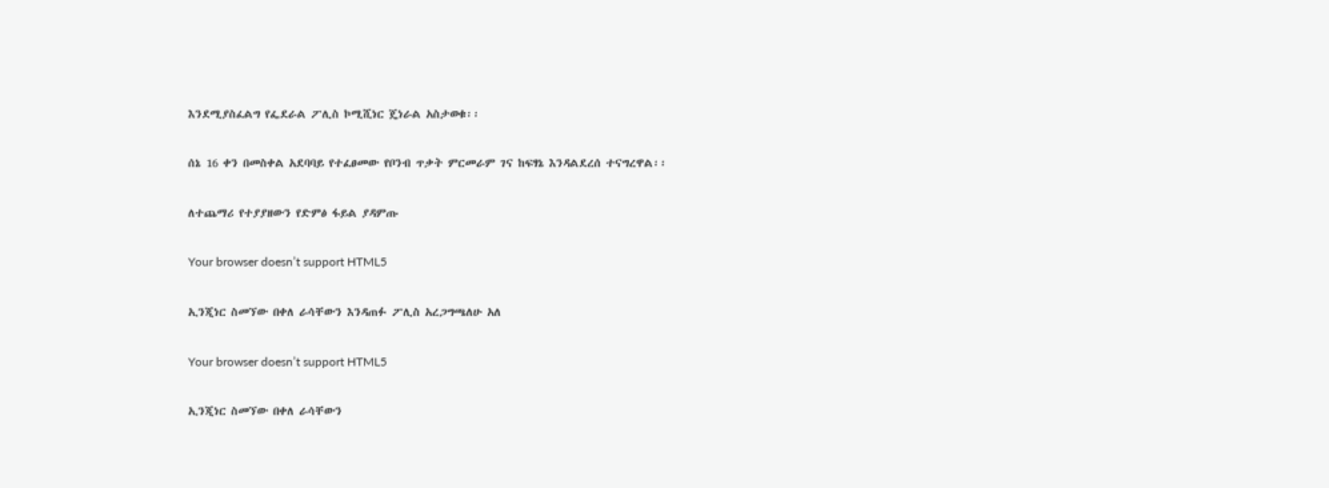እንደሚያስፈልግ የፌደራል ፖሊስ ኮሚሺነር ጄነራል አስታወቁ፡፡

ሰኔ 16 ቀን በመስቀል አደባባይ የተፈፀመው የቦንብ ጥቃት ምርመራም ገና ከፍፃኔ እንዳልደረሰ ተናግረዋል፡፡

ለተጨማሪ የተያያዘውን የድምፅ ፋይል ያዳምጡ

Your browser doesn’t support HTML5

ኢንጂነር ስመኘው በቀለ ራሳቸውን እንዳጠፉ ፖሊስ አረጋግጫለሁ አለ

Your browser doesn’t support HTML5

ኢንጂነር ስመኘው በቀለ ራሳቸውን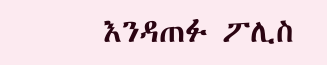እንዳጠፉ ፖሊስ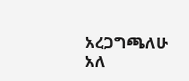አረጋግጫለሁ አለ